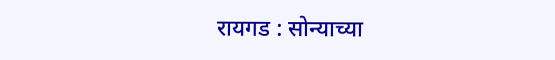रायगड : सोन्याच्या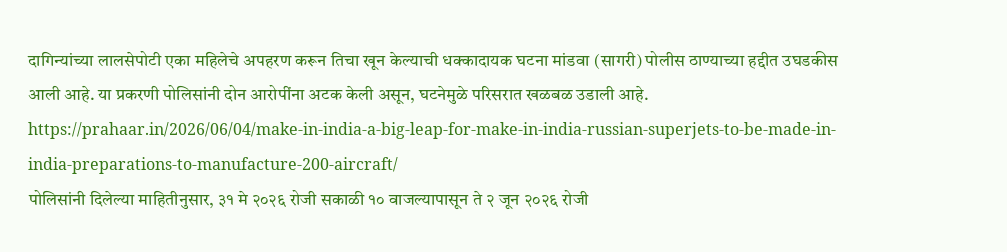दागिन्यांच्या लालसेपोटी एका महिलेचे अपहरण करून तिचा खून केल्याची धक्कादायक घटना मांडवा (सागरी) पोलीस ठाण्याच्या हद्दीत उघडकीस आली आहे. या प्रकरणी पोलिसांनी दोन आरोपींना अटक केली असून, घटनेमुळे परिसरात खळबळ उडाली आहे.
https://prahaar.in/2026/06/04/make-in-india-a-big-leap-for-make-in-india-russian-superjets-to-be-made-in-india-preparations-to-manufacture-200-aircraft/
पोलिसांनी दिलेल्या माहितीनुसार, ३१ मे २०२६ रोजी सकाळी १० वाजल्यापासून ते २ जून २०२६ रोजी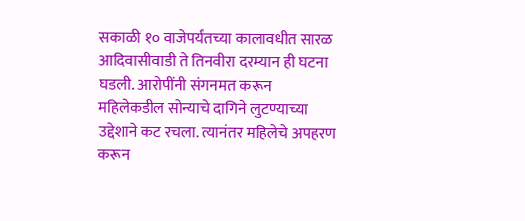सकाळी १० वाजेपर्यंतच्या कालावधीत सारळ आदिवासीवाडी ते तिनवीरा दरम्यान ही घटना घडली. आरोपींनी संगनमत करून महिलेकडील सोन्याचे दागिने लुटण्याच्या उद्देशाने कट रचला. त्यानंतर महिलेचे अपहरण करून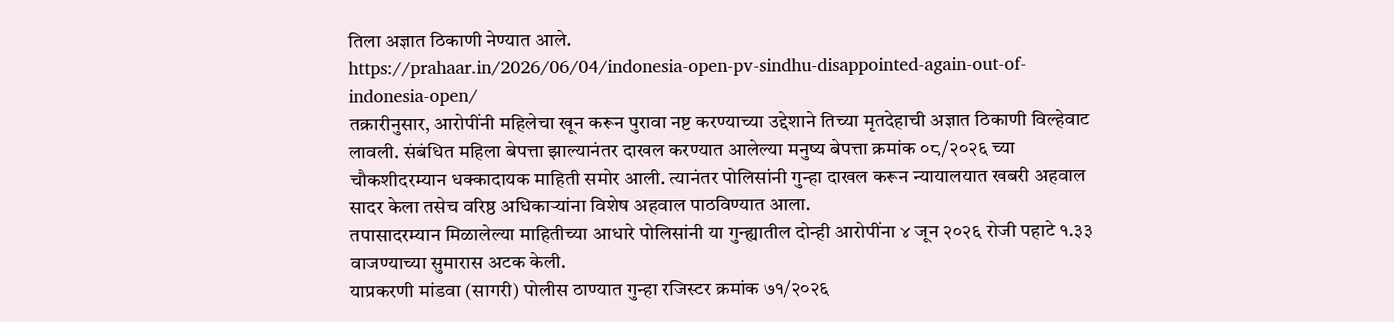तिला अज्ञात ठिकाणी नेण्यात आले.
https://prahaar.in/2026/06/04/indonesia-open-pv-sindhu-disappointed-again-out-of-indonesia-open/
तक्रारीनुसार, आरोपींनी महिलेचा खून करून पुरावा नष्ट करण्याच्या उद्देशाने तिच्या मृतदेहाची अज्ञात ठिकाणी विल्हेवाट लावली. संबंधित महिला बेपत्ता झाल्यानंतर दाखल करण्यात आलेल्या मनुष्य बेपत्ता क्रमांक ०८/२०२६ च्या चौकशीदरम्यान धक्कादायक माहिती समोर आली. त्यानंतर पोलिसांनी गुन्हा दाखल करून न्यायालयात खबरी अहवाल सादर केला तसेच वरिष्ठ अधिकाऱ्यांना विशेष अहवाल पाठविण्यात आला.
तपासादरम्यान मिळालेल्या माहितीच्या आधारे पोलिसांनी या गुन्ह्यातील दोन्ही आरोपींना ४ जून २०२६ रोजी पहाटे १.३३ वाजण्याच्या सुमारास अटक केली.
याप्रकरणी मांडवा (सागरी) पोलीस ठाण्यात गुन्हा रजिस्टर क्रमांक ७१/२०२६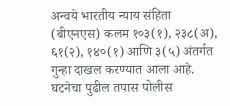अन्वये भारतीय न्याय संहिता (बीएनएस) कलम १०३(१), २३८(अ), ६१(२), १४०(१) आणि ३(५) अंतर्गत गुन्हा दाखल करण्यात आला आहे. घटनेचा पुढील तपास पोलीस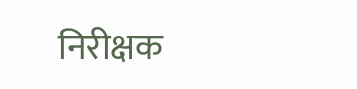निरीक्षक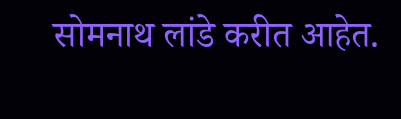सोमनाथ लांडे करीत आहेत.